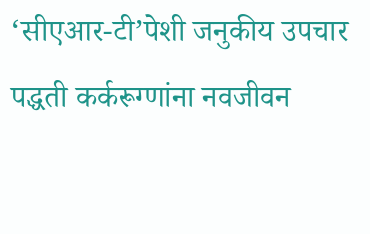‘सीएआर-टी’पेशी जनुकीय उपचार पद्धती कर्करूग्णांना नवजीवन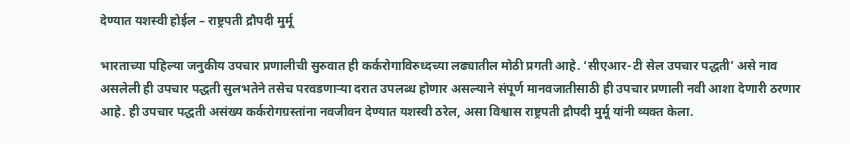देण्यात यशस्वी होईल – राष्ट्रपती द्रौपदी मुर्मू

भारताच्या पहिल्या जनुकीय उपचार प्रणालीची सुरुवात ही कर्करोगाविरुध्दच्या लढ्यातील मोठी प्रगती आहे. ‘सीएआर-टी सेल उपचार पद्धती’ असे नाव असलेली ही उपचार पद्धती सुलभतेने तसेच परवडणाऱ्या दरात उपलब्ध होणार असल्याने संपूर्ण मानवजातीसाठी ही उपचार प्रणाली नवी आशा देणारी ठरणार आहे. ही उपचार पद्धती असंख्य कर्करोगग्रस्तांना नवजीवन देण्यात यशस्वी ठरेल, असा विश्वास राष्ट्रपती द्रौपदी मुर्मू यांनी व्यक्त केला.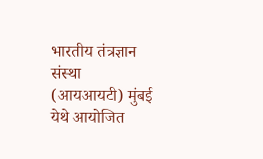भारतीय तंत्रज्ञान संस्था (आयआयटी) मुंबई येथे आयोजित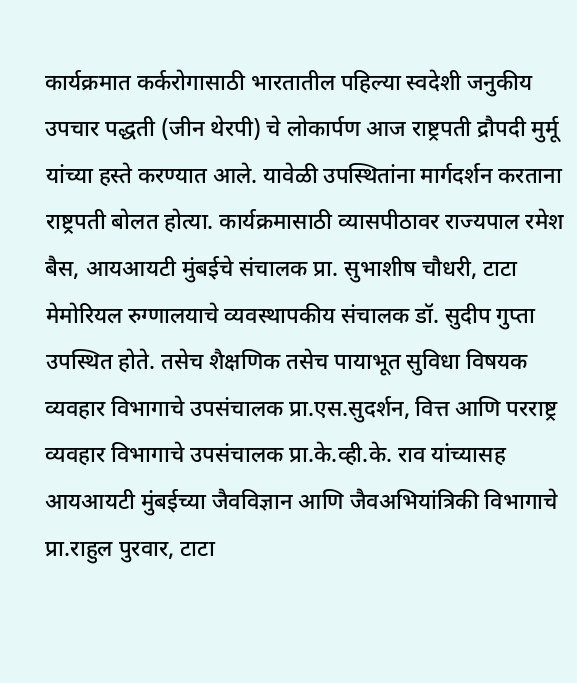कार्यक्रमात कर्करोगासाठी भारतातील पहिल्या स्वदेशी जनुकीय उपचार पद्धती (जीन थेरपी) चे लोकार्पण आज राष्ट्रपती द्रौपदी मुर्मू यांच्या हस्ते करण्यात आले. यावेळी उपस्थितांना मार्गदर्शन करताना राष्ट्रपती बोलत होत्या. कार्यक्रमासाठी व्यासपीठावर राज्यपाल रमेश बैस, आयआयटी मुंबईचे संचालक प्रा. सुभाशीष चौधरी, टाटा मेमोरियल रुग्णालयाचे व्यवस्थापकीय संचालक डॉ. सुदीप गुप्ता उपस्थित होते. तसेच शैक्षणिक तसेच पायाभूत सुविधा विषयक व्यवहार विभागाचे उपसंचालक प्रा.एस.सुदर्शन, वित्त आणि परराष्ट्र व्यवहार विभागाचे उपसंचालक प्रा.के.व्ही.के. राव यांच्यासह आयआयटी मुंबईच्या जैवविज्ञान आणि जैवअभियांत्रिकी विभागाचे प्रा.राहुल पुरवार, टाटा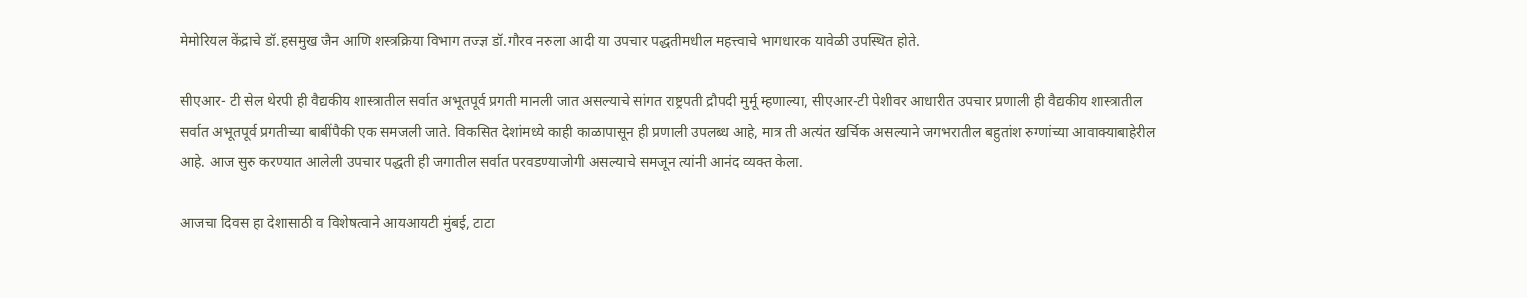मेमोरियल केंद्राचे डॉ.हसमुख जैन आणि शस्त्रक्रिया विभाग तज्ज्ञ डॉ.गौरव नरुला आदी या उपचार पद्धतीमधील महत्त्वाचे भागधारक यावेळी उपस्थित होते.

सीएआर- टी सेल थेरपी ही वैद्यकीय शास्त्रातील सर्वात अभूतपूर्व प्रगती मानली जात असल्याचे सांगत राष्ट्रपती द्रौपदी मुर्मू म्हणाल्या, सीएआर-टी पेशीवर आधारीत उपचार प्रणाली ही वैद्यकीय शास्त्रातील सर्वात अभूतपूर्व प्रगतीच्या बाबींपैकी एक समजली जाते. विकसित देशांमध्ये काही काळापासून ही प्रणाली उपलब्ध आहे, मात्र ती अत्यंत खर्चिक असल्याने जगभरातील बहुतांश रुग्णांच्या आवाक्याबाहेरील आहे. आज सुरु करण्यात आलेली उपचार पद्धती ही जगातील सर्वात परवडण्याजोगी असल्याचे समजून त्यांनी आनंद व्यक्त केला.

आजचा दिवस हा देशासाठी व विशेषत्वाने आयआयटी मुंबई, टाटा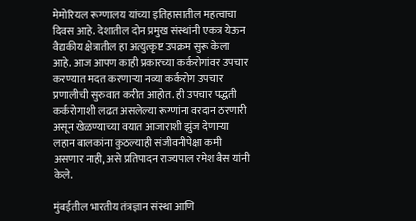मेमोरियल रूग्णालय यांच्या इतिहासातील महत्वाचा दिवस आहे. देशातील दोन प्रमुख संस्थांनी एकत्र येऊन वैद्यकीय क्षेत्रातील हा अत्युत्कृष्ट उपक्रम सुरू केला आहे. आज आपण काही प्रकारच्या कर्करोगांवर उपचार करण्यात मदत करणाऱ्या नव्या कर्करोग उपचार प्रणालीची सुरुवात करीत आहोत. ही उपचार पद्धती कर्करोगाशी लढत असलेल्या रूग्णांना वरदान ठरणारी असून खेळण्याच्या वयात आजाराशी झुंज देणाऱ्या लहान बालकांना कुठल्याही संजीवनीपेक्षा कमी असणार नाही, असे प्रतिपादन राज्यपाल रमेश बैस यांनी केले.

मुंबईतील भारतीय तंत्रज्ञान संस्था आणि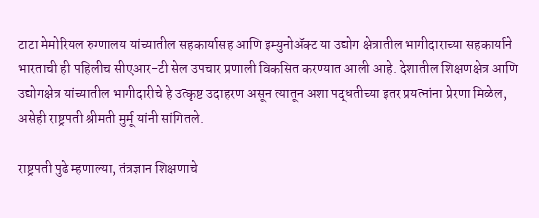टाटा मेमोरियल रुग्णालय यांच्यातील सहकार्यासह आणि इम्युनोॲक्ट या उद्योग क्षेत्रातील भागीदाराच्या सहकार्याने भारताची ही पहिलीच सीएआर-टी सेल उपचार प्रणाली विकसित करण्यात आली आहे. देशातील शिक्षणक्षेत्र आणि उद्योगक्षेत्र यांच्यातील भागीदारीचे हे उत्कृष्ट उदाहरण असून त्यातून अशा पद्धतीच्या इतर प्रयत्नांना प्रेरणा मिळेल, असेही राष्ट्रपती श्रीमती मुर्मू यांनी सांगितले.

राष्ट्रपती पुढे म्हणाल्या, तंत्रज्ञान शिक्षणाचे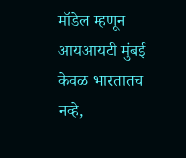मॉडेल म्हणून आयआयटी मुंबई केवळ भारतातच नव्हे,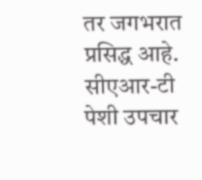तर जगभरात प्रसिद्ध आहे. सीएआर-टी पेशी उपचार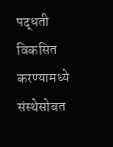पद्धती विकसित करण्यामध्ये संस्थेसोबत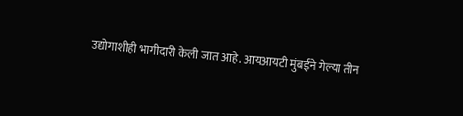उद्योगाशीही भागीदारी केली जात आहे. आयआयटी मुंबईने गेल्या तीन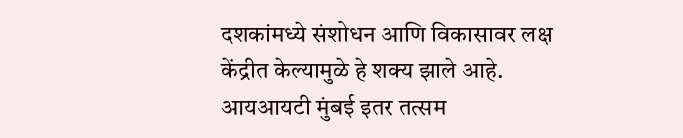दशकांमध्ये संशोधन आणि विकासावर लक्ष केंद्रीत केल्यामुळे हे शक्य झाले आहे. आयआयटी मुंबई इतर तत्सम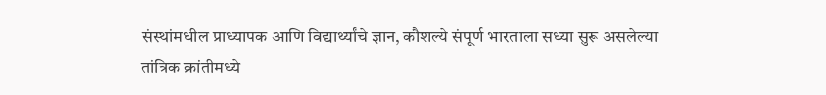संस्थांमधील प्राध्यापक आणि विद्यार्थ्यांचे ज्ञान, कौशल्ये संपूर्ण भारताला सध्या सुरू असलेल्या तांत्रिक क्रांतीमध्ये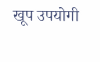खूप उपयोगी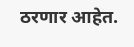ठरणार आहेत.